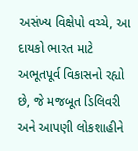અસંખ્ય વિક્ષેપો વચ્ચે, આ દાયકો ભારત માટે અભૂતપૂર્વ વિકાસનો રહ્યો છે, જે મજબૂત ડિલિવરી અને આપણી લોકશાહીને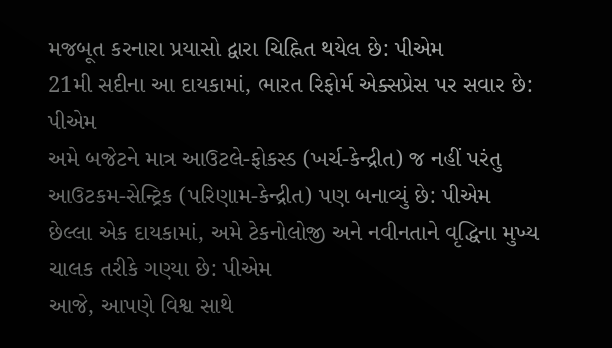મજબૂત કરનારા પ્રયાસો દ્વારા ચિહ્નિત થયેલ છે: પીએમ
21મી સદીના આ દાયકામાં, ભારત રિફોર્મ એક્સપ્રેસ પર સવાર છે: પીએમ
અમે બજેટને માત્ર આઉટલે-ફોકસ્ડ (ખર્ચ-કેન્દ્રીત) જ નહીં પરંતુ આઉટકમ-સેન્ટ્રિક (પરિણામ-કેન્દ્રીત) પણ બનાવ્યું છે: પીએમ
છેલ્લા એક દાયકામાં, અમે ટેકનોલોજી અને નવીનતાને વૃદ્ધિના મુખ્ય ચાલક તરીકે ગણ્યા છે: પીએમ
આજે, આપણે વિશ્વ સાથે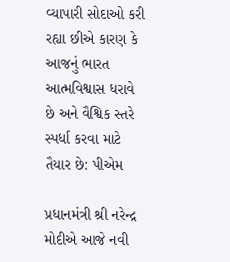વ્યાપારી સોદાઓ કરી રહ્યા છીએ કારણ કે આજનું ભારત આત્મવિશ્વાસ ધરાવે છે અને વૈશ્વિક સ્તરે સ્પર્ધા કરવા માટે તૈયાર છે: પીએમ

પ્રધાનમંત્રી શ્રી નરેન્દ્ર મોદીએ આજે નવી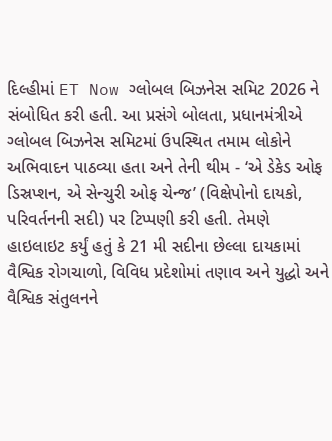દિલ્હીમાં ET Now ગ્લોબલ બિઝનેસ સમિટ 2026 ને સંબોધિત કરી હતી. આ પ્રસંગે બોલતા, પ્રધાનમંત્રીએ ગ્લોબલ બિઝનેસ સમિટમાં ઉપસ્થિત તમામ લોકોને અભિવાદન પાઠવ્યા હતા અને તેની થીમ - ‘એ ડેકેડ ઓફ ડિસ્રપ્શન, એ સેન્ચુરી ઓફ ચેન્જ’ (વિક્ષેપોનો દાયકો, પરિવર્તનની સદી) પર ટિપ્પણી કરી હતી. તેમણે હાઇલાઇટ કર્યું હતું કે 21 મી સદીના છેલ્લા દાયકામાં વૈશ્વિક રોગચાળો, વિવિધ પ્રદેશોમાં તણાવ અને યુદ્ધો અને વૈશ્વિક સંતુલનને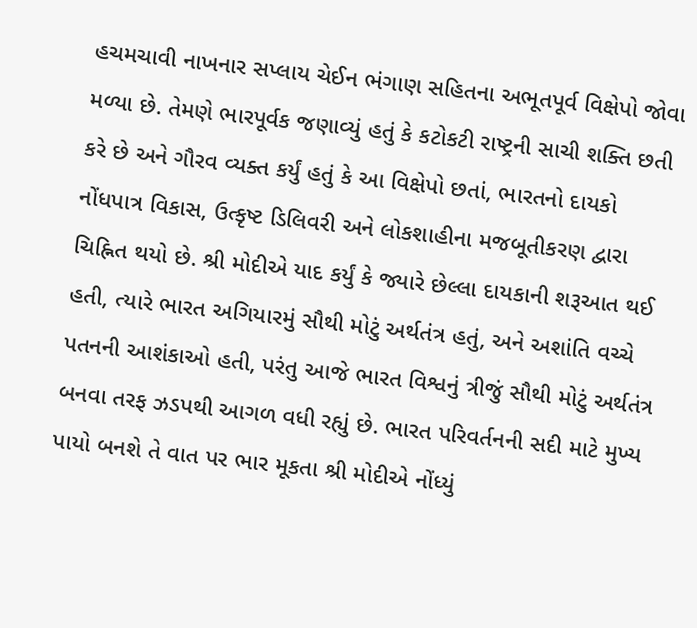હચમચાવી નાખનાર સપ્લાય ચેઈન ભંગાણ સહિતના અભૂતપૂર્વ વિક્ષેપો જોવા મળ્યા છે. તેમણે ભારપૂર્વક જણાવ્યું હતું કે કટોકટી રાષ્ટ્રની સાચી શક્તિ છતી કરે છે અને ગૌરવ વ્યક્ત કર્યું હતું કે આ વિક્ષેપો છતાં, ભારતનો દાયકો નોંધપાત્ર વિકાસ, ઉત્કૃષ્ટ ડિલિવરી અને લોકશાહીના મજબૂતીકરણ દ્વારા ચિહ્નિત થયો છે. શ્રી મોદીએ યાદ કર્યું કે જ્યારે છેલ્લા દાયકાની શરૂઆત થઈ હતી, ત્યારે ભારત અગિયારમું સૌથી મોટું અર્થતંત્ર હતું, અને અશાંતિ વચ્ચે પતનની આશંકાઓ હતી, પરંતુ આજે ભારત વિશ્વનું ત્રીજું સૌથી મોટું અર્થતંત્ર બનવા તરફ ઝડપથી આગળ વધી રહ્યું છે. ભારત પરિવર્તનની સદી માટે મુખ્ય પાયો બનશે તે વાત પર ભાર મૂકતા શ્રી મોદીએ નોંધ્યું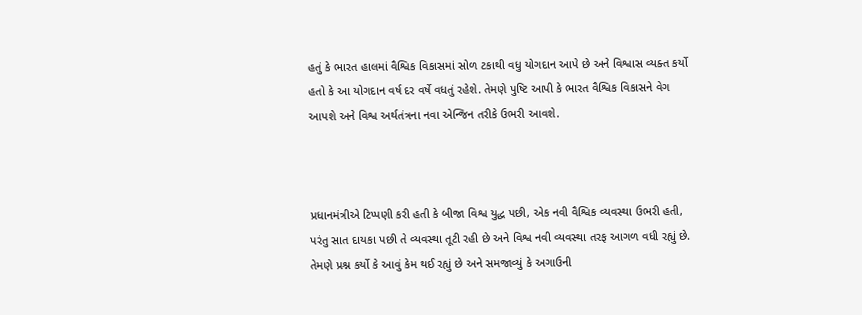હતું કે ભારત હાલમાં વૈશ્વિક વિકાસમાં સોળ ટકાથી વધુ યોગદાન આપે છે અને વિશ્વાસ વ્યક્ત કર્યો હતો કે આ યોગદાન વર્ષ દર વર્ષે વધતું રહેશે. તેમણે પુષ્ટિ આપી કે ભારત વૈશ્વિક વિકાસને વેગ આપશે અને વિશ્વ અર્થતંત્રના નવા એન્જિન તરીકે ઉભરી આવશે.



પ્રધાનમંત્રીએ ટિપ્પણી કરી હતી કે બીજા વિશ્વ યુદ્ધ પછી, એક નવી વૈશ્વિક વ્યવસ્થા ઉભરી હતી, પરંતુ સાત દાયકા પછી તે વ્યવસ્થા તૂટી રહી છે અને વિશ્વ નવી વ્યવસ્થા તરફ આગળ વધી રહ્યું છે. તેમણે પ્રશ્ન કર્યો કે આવું કેમ થઈ રહ્યું છે અને સમજાવ્યું કે અગાઉની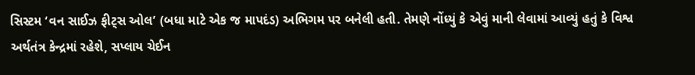સિસ્ટમ ‘વન સાઈઝ ફીટ્સ ઓલ’ (બધા માટે એક જ માપદંડ) અભિગમ પર બનેલી હતી. તેમણે નોંધ્યું કે એવું માની લેવામાં આવ્યું હતું કે વિશ્વ અર્થતંત્ર કેન્દ્રમાં રહેશે, સપ્લાય ચેઈન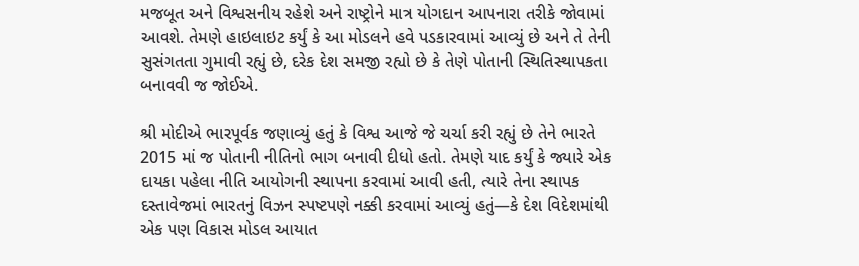મજબૂત અને વિશ્વસનીય રહેશે અને રાષ્ટ્રોને માત્ર યોગદાન આપનારા તરીકે જોવામાં આવશે. તેમણે હાઇલાઇટ કર્યું કે આ મોડલને હવે પડકારવામાં આવ્યું છે અને તે તેની સુસંગતતા ગુમાવી રહ્યું છે, દરેક દેશ સમજી રહ્યો છે કે તેણે પોતાની સ્થિતિસ્થાપકતા બનાવવી જ જોઈએ.

શ્રી મોદીએ ભારપૂર્વક જણાવ્યું હતું કે વિશ્વ આજે જે ચર્ચા કરી રહ્યું છે તેને ભારતે 2015 માં જ પોતાની નીતિનો ભાગ બનાવી દીધો હતો. તેમણે યાદ કર્યું કે જ્યારે એક દાયકા પહેલા નીતિ આયોગની સ્થાપના કરવામાં આવી હતી, ત્યારે તેના સ્થાપક દસ્તાવેજમાં ભારતનું વિઝન સ્પષ્ટપણે નક્કી કરવામાં આવ્યું હતું—કે દેશ વિદેશમાંથી એક પણ વિકાસ મોડલ આયાત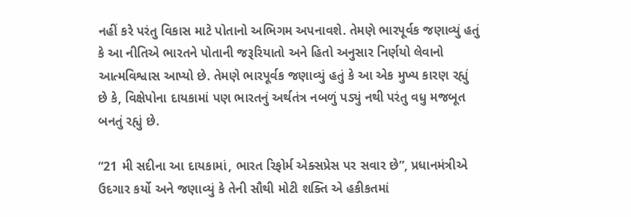નહીં કરે પરંતુ વિકાસ માટે પોતાનો અભિગમ અપનાવશે. તેમણે ભારપૂર્વક જણાવ્યું હતું કે આ નીતિએ ભારતને પોતાની જરૂરિયાતો અને હિતો અનુસાર નિર્ણયો લેવાનો આત્મવિશ્વાસ આપ્યો છે. તેમણે ભારપૂર્વક જણાવ્યું હતું કે આ એક મુખ્ય કારણ રહ્યું છે કે, વિક્ષેપોના દાયકામાં પણ ભારતનું અર્થતંત્ર નબળું પડ્યું નથી પરંતુ વધુ મજબૂત બનતું રહ્યું છે.

“21 મી સદીના આ દાયકામાં, ભારત રિફોર્મ એક્સપ્રેસ પર સવાર છે”, પ્રધાનમંત્રીએ ઉદગાર કર્યો અને જણાવ્યું કે તેની સૌથી મોટી શક્તિ એ હકીકતમાં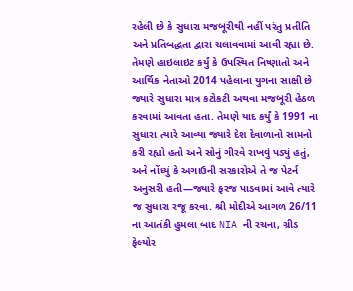રહેલી છે કે સુધારા મજબૂરીથી નહીં પરંતુ પ્રતીતિ અને પ્રતિબદ્ધતા દ્વારા ચલાવવામાં આવી રહ્યા છે. તેમણે હાઇલાઇટ કર્યું કે ઉપસ્થિત નિષ્ણાતો અને આર્થિક નેતાઓ 2014 પહેલાના યુગના સાક્ષી છે જ્યારે સુધારા માત્ર કટોકટી અથવા મજબૂરી હેઠળ કરવામાં આવતા હતા. તેમણે યાદ કર્યું કે 1991 ના સુધારા ત્યારે આવ્યા જ્યારે દેશ દેવાળાનો સામનો કરી રહ્યો હતો અને સોનું ગીરવે રાખવું પડ્યું હતું, અને નોંધ્યું કે અગાઉની સરકારોએ તે જ પેટર્ન અનુસરી હતી—જ્યારે ફરજ પાડવામાં આવે ત્યારે જ સુધારા રજૂ કરવા. શ્રી મોદીએ આગળ 26/11 ના આતંકી હુમલા બાદ NIA ની રચના, ગ્રીડ ફેલ્યોર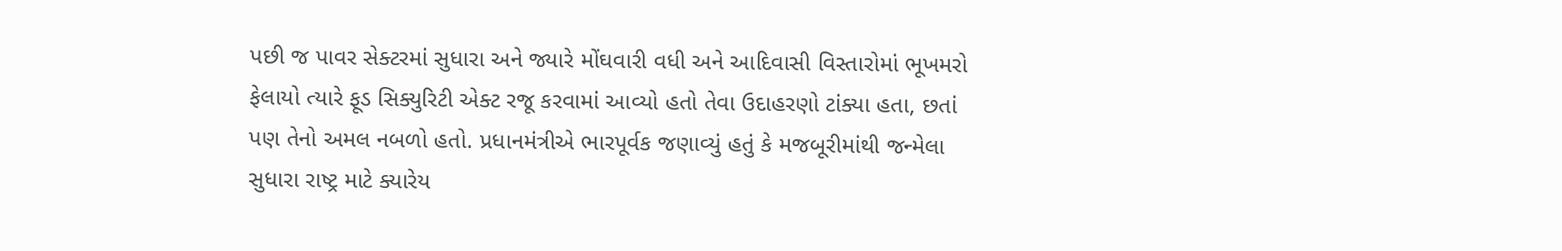પછી જ પાવર સેક્ટરમાં સુધારા અને જ્યારે મોંઘવારી વધી અને આદિવાસી વિસ્તારોમાં ભૂખમરો ફેલાયો ત્યારે ફૂડ સિક્યુરિટી એક્ટ રજૂ કરવામાં આવ્યો હતો તેવા ઉદાહરણો ટાંક્યા હતા, છતાં પણ તેનો અમલ નબળો હતો. પ્રધાનમંત્રીએ ભારપૂર્વક જણાવ્યું હતું કે મજબૂરીમાંથી જન્મેલા સુધારા રાષ્ટ્ર માટે ક્યારેય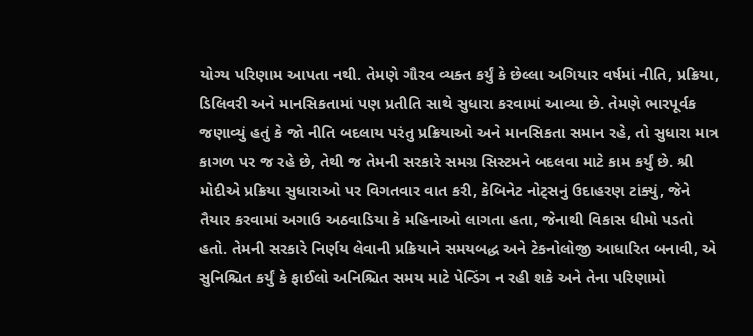યોગ્ય પરિણામ આપતા નથી. તેમણે ગૌરવ વ્યક્ત કર્યું કે છેલ્લા અગિયાર વર્ષમાં નીતિ, પ્રક્રિયા, ડિલિવરી અને માનસિકતામાં પણ પ્રતીતિ સાથે સુધારા કરવામાં આવ્યા છે. તેમણે ભારપૂર્વક જણાવ્યું હતું કે જો નીતિ બદલાય પરંતુ પ્રક્રિયાઓ અને માનસિકતા સમાન રહે, તો સુધારા માત્ર કાગળ પર જ રહે છે, તેથી જ તેમની સરકારે સમગ્ર સિસ્ટમને બદલવા માટે કામ કર્યું છે. શ્રી મોદીએ પ્રક્રિયા સુધારાઓ પર વિગતવાર વાત કરી, કેબિનેટ નોટ્સનું ઉદાહરણ ટાંક્યું, જેને તૈયાર કરવામાં અગાઉ અઠવાડિયા કે મહિનાઓ લાગતા હતા, જેનાથી વિકાસ ધીમો પડતો હતો. તેમની સરકારે નિર્ણય લેવાની પ્રક્રિયાને સમયબદ્ધ અને ટેકનોલોજી આધારિત બનાવી, એ સુનિશ્ચિત કર્યું કે ફાઈલો અનિશ્ચિત સમય માટે પેન્ડિંગ ન રહી શકે અને તેના પરિણામો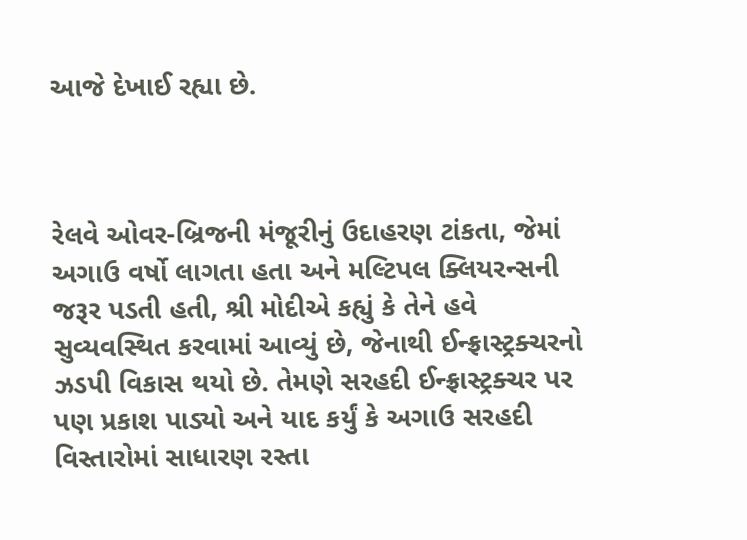આજે દેખાઈ રહ્યા છે.



રેલવે ઓવર-બ્રિજની મંજૂરીનું ઉદાહરણ ટાંકતા, જેમાં અગાઉ વર્ષો લાગતા હતા અને મલ્ટિપલ ક્લિયરન્સની જરૂર પડતી હતી, શ્રી મોદીએ કહ્યું કે તેને હવે સુવ્યવસ્થિત કરવામાં આવ્યું છે, જેનાથી ઈન્ફ્રાસ્ટ્રક્ચરનો ઝડપી વિકાસ થયો છે. તેમણે સરહદી ઈન્ફ્રાસ્ટ્રક્ચર પર પણ પ્રકાશ પાડ્યો અને યાદ કર્યું કે અગાઉ સરહદી વિસ્તારોમાં સાધારણ રસ્તા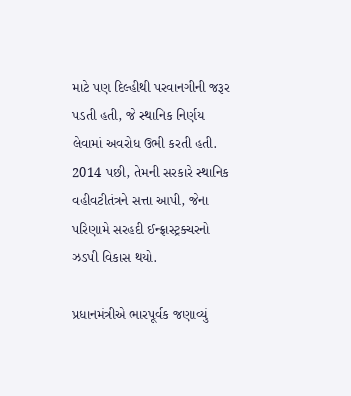માટે પણ દિલ્હીથી પરવાનગીની જરૂર પડતી હતી, જે સ્થાનિક નિર્ણય લેવામાં અવરોધ ઉભી કરતી હતી. 2014 પછી, તેમની સરકારે સ્થાનિક વહીવટીતંત્રને સત્તા આપી, જેના પરિણામે સરહદી ઈન્ફ્રાસ્ટ્રક્ચરનો ઝડપી વિકાસ થયો.

પ્રધાનમંત્રીએ ભારપૂર્વક જણાવ્યું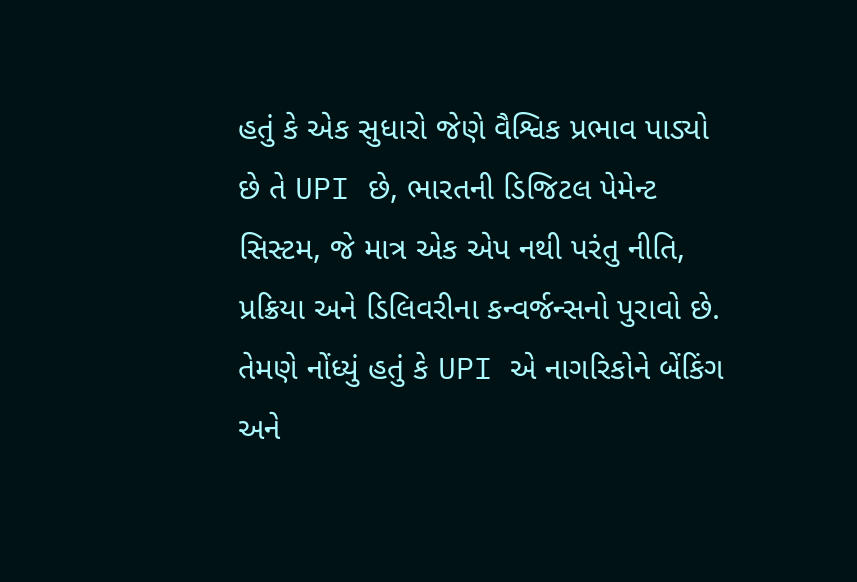હતું કે એક સુધારો જેણે વૈશ્વિક પ્રભાવ પાડ્યો છે તે UPI છે, ભારતની ડિજિટલ પેમેન્ટ સિસ્ટમ, જે માત્ર એક એપ નથી પરંતુ નીતિ, પ્રક્રિયા અને ડિલિવરીના કન્વર્જન્સનો પુરાવો છે. તેમણે નોંધ્યું હતું કે UPI એ નાગરિકોને બેંકિંગ અને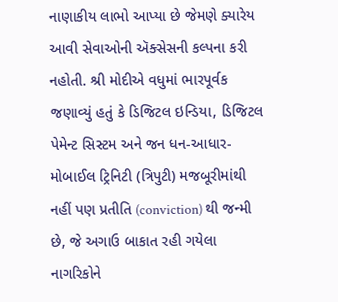નાણાકીય લાભો આપ્યા છે જેમણે ક્યારેય આવી સેવાઓની ઍક્સેસની કલ્પના કરી નહોતી. શ્રી મોદીએ વધુમાં ભારપૂર્વક જણાવ્યું હતું કે ડિજિટલ ઇન્ડિયા, ડિજિટલ પેમેન્ટ સિસ્ટમ અને જન ધન-આધાર-મોબાઈલ ટ્રિનિટી (ત્રિપુટી) મજબૂરીમાંથી નહીં પણ પ્રતીતિ (conviction) થી જન્મી છે, જે અગાઉ બાકાત રહી ગયેલા નાગરિકોને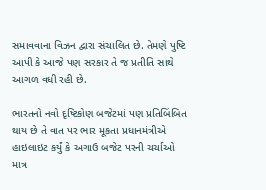સમાવવાના વિઝન દ્વારા સંચાલિત છે. તેમણે પુષ્ટિ આપી કે આજે પણ સરકાર તે જ પ્રતીતિ સાથે આગળ વધી રહી છે.

ભારતનો નવો દૃષ્ટિકોણ બજેટમાં પણ પ્રતિબિંબિત થાય છે તે વાત પર ભાર મૂકતા પ્રધાનમંત્રીએ હાઇલાઇટ કર્યું કે અગાઉ બજેટ પરની ચર્ચાઓ માત્ર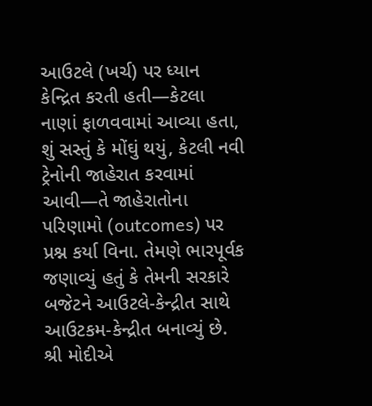આઉટલે (ખર્ચ) પર ધ્યાન કેન્દ્રિત કરતી હતી—કેટલા નાણાં ફાળવવામાં આવ્યા હતા, શું સસ્તું કે મોંઘું થયું, કેટલી નવી ટ્રેનોની જાહેરાત કરવામાં આવી—તે જાહેરાતોના પરિણામો (outcomes) પર પ્રશ્ન કર્યા વિના. તેમણે ભારપૂર્વક જણાવ્યું હતું કે તેમની સરકારે બજેટને આઉટલે-કેન્દ્રીત સાથે આઉટકમ-કેન્દ્રીત બનાવ્યું છે. શ્રી મોદીએ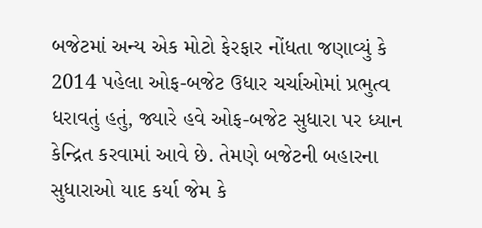બજેટમાં અન્ય એક મોટો ફેરફાર નોંધતા જણાવ્યું કે 2014 પહેલા ઓફ-બજેટ ઉધાર ચર્ચાઓમાં પ્રભુત્વ ધરાવતું હતું, જ્યારે હવે ઓફ-બજેટ સુધારા પર ધ્યાન કેન્દ્રિત કરવામાં આવે છે. તેમણે બજેટની બહારના સુધારાઓ યાદ કર્યા જેમ કે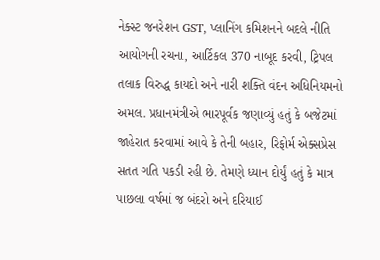નેક્સ્ટ જનરેશન GST, પ્લાનિંગ કમિશનને બદલે નીતિ આયોગની રચના, આર્ટિકલ 370 નાબૂદ કરવી, ટ્રિપલ તલાક વિરુદ્ધ કાયદો અને નારી શક્તિ વંદન અધિનિયમનો અમલ. પ્રધાનમંત્રીએ ભારપૂર્વક જણાવ્યું હતું કે બજેટમાં જાહેરાત કરવામાં આવે કે તેની બહાર, રિફોર્મ એક્સપ્રેસ સતત ગતિ પકડી રહી છે. તેમણે ધ્યાન દોર્યું હતું કે માત્ર પાછલા વર્ષમાં જ બંદરો અને દરિયાઈ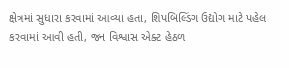ક્ષેત્રમાં સુધારા કરવામાં આવ્યા હતા, શિપબિલ્ડિંગ ઉદ્યોગ માટે પહેલ કરવામાં આવી હતી, જન વિશ્વાસ એક્ટ હેઠળ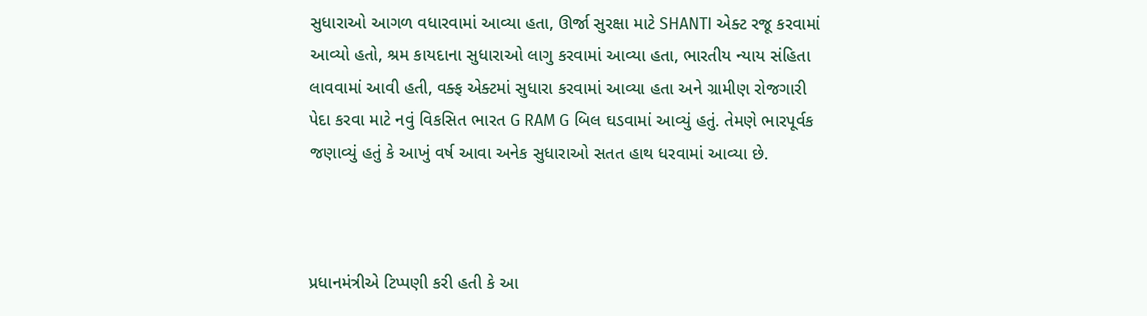સુધારાઓ આગળ વધારવામાં આવ્યા હતા, ઊર્જા સુરક્ષા માટે SHANTI એક્ટ રજૂ કરવામાં આવ્યો હતો, શ્રમ કાયદાના સુધારાઓ લાગુ કરવામાં આવ્યા હતા, ભારતીય ન્યાય સંહિતા લાવવામાં આવી હતી, વક્ફ એક્ટમાં સુધારા કરવામાં આવ્યા હતા અને ગ્રામીણ રોજગારી પેદા કરવા માટે નવું વિકસિત ભારત G RAM G બિલ ઘડવામાં આવ્યું હતું. તેમણે ભારપૂર્વક જણાવ્યું હતું કે આખું વર્ષ આવા અનેક સુધારાઓ સતત હાથ ધરવામાં આવ્યા છે.



પ્રધાનમંત્રીએ ટિપ્પણી કરી હતી કે આ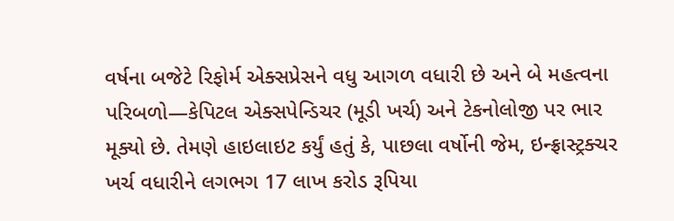વર્ષના બજેટે રિફોર્મ એક્સપ્રેસને વધુ આગળ વધારી છે અને બે મહત્વના પરિબળો—કેપિટલ એક્સપેન્ડિચર (મૂડી ખર્ચ) અને ટેકનોલોજી પર ભાર મૂક્યો છે. તેમણે હાઇલાઇટ કર્યું હતું કે, પાછલા વર્ષોની જેમ, ઇન્ફ્રાસ્ટ્રક્ચર ખર્ચ વધારીને લગભગ 17 લાખ કરોડ રૂપિયા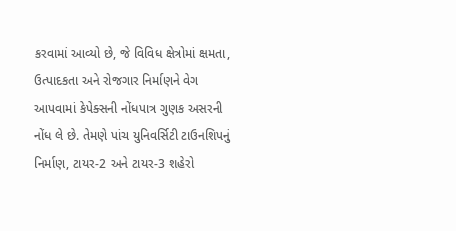કરવામાં આવ્યો છે, જે વિવિધ ક્ષેત્રોમાં ક્ષમતા, ઉત્પાદકતા અને રોજગાર નિર્માણને વેગ આપવામાં કેપેક્સની નોંધપાત્ર ગુણક અસરની નોંધ લે છે. તેમણે પાંચ યુનિવર્સિટી ટાઉનશિપનું નિર્માણ, ટાયર-2 અને ટાયર-3 શહેરો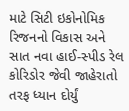માટે સિટી ઇકોનોમિક રિજનનો વિકાસ અને સાત નવા હાઈ-સ્પીડ રેલ કોરિડોર જેવી જાહેરાતો તરફ ધ્યાન દોર્યું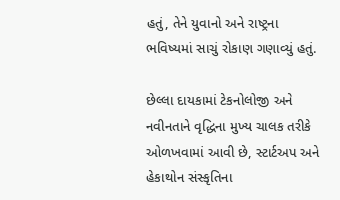હતું, તેને યુવાનો અને રાષ્ટ્રના ભવિષ્યમાં સાચું રોકાણ ગણાવ્યું હતું.

છેલ્લા દાયકામાં ટેકનોલોજી અને નવીનતાને વૃદ્ધિના મુખ્ય ચાલક તરીકે ઓળખવામાં આવી છે, સ્ટાર્ટઅપ અને હેકાથોન સંસ્કૃતિના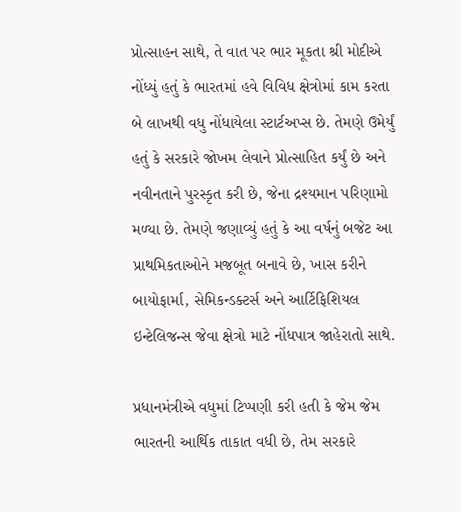પ્રોત્સાહન સાથે, તે વાત પર ભાર મૂકતા શ્રી મોદીએ નોંધ્યું હતું કે ભારતમાં હવે વિવિધ ક્ષેત્રોમાં કામ કરતા બે લાખથી વધુ નોંધાયેલા સ્ટાર્ટઅપ્સ છે. તેમણે ઉમેર્યું હતું કે સરકારે જોખમ લેવાને પ્રોત્સાહિત કર્યું છે અને નવીનતાને પુરસ્કૃત કરી છે, જેના દ્રશ્યમાન પરિણામો મળ્યા છે. તેમણે જણાવ્યું હતું કે આ વર્ષનું બજેટ આ પ્રાથમિકતાઓને મજબૂત બનાવે છે, ખાસ કરીને બાયોફાર્મા, સેમિકન્ડક્ટર્સ અને આર્ટિફિશિયલ ઇન્ટેલિજન્સ જેવા ક્ષેત્રો માટે નોંધપાત્ર જાહેરાતો સાથે.

પ્રધાનમંત્રીએ વધુમાં ટિપ્પણી કરી હતી કે જેમ જેમ ભારતની આર્થિક તાકાત વધી છે, તેમ સરકારે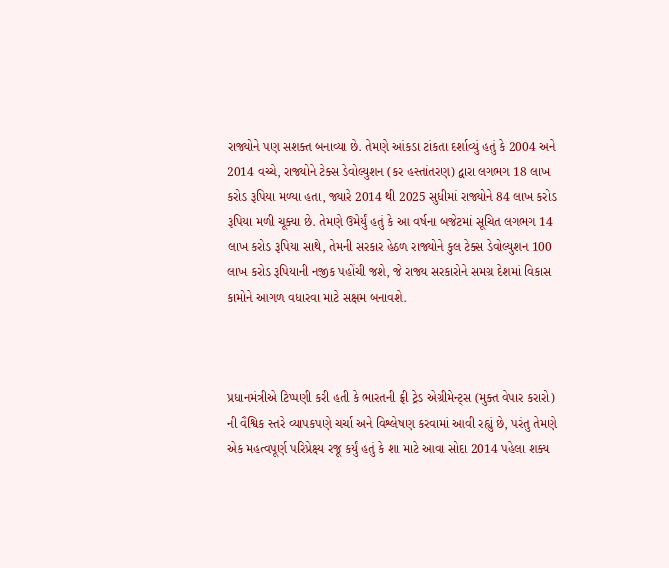રાજ્યોને પણ સશક્ત બનાવ્યા છે. તેમણે આંકડા ટાંકતા દર્શાવ્યું હતું કે 2004 અને 2014 વચ્ચે, રાજ્યોને ટેક્સ ડેવોલ્યુશન (કર હસ્તાંતરણ) દ્વારા લગભગ 18 લાખ કરોડ રૂપિયા મળ્યા હતા, જ્યારે 2014 થી 2025 સુધીમાં રાજ્યોને 84 લાખ કરોડ રૂપિયા મળી ચૂક્યા છે. તેમણે ઉમેર્યું હતું કે આ વર્ષના બજેટમાં સૂચિત લગભગ 14 લાખ કરોડ રૂપિયા સાથે, તેમની સરકાર હેઠળ રાજ્યોને કુલ ટેક્સ ડેવોલ્યુશન 100 લાખ કરોડ રૂપિયાની નજીક પહોંચી જશે, જે રાજ્ય સરકારોને સમગ્ર દેશમાં વિકાસ કામોને આગળ વધારવા માટે સક્ષમ બનાવશે.



પ્રધાનમંત્રીએ ટિપ્પણી કરી હતી કે ભારતની ફ્રી ટ્રેડ એગ્રીમેન્ટ્સ (મુક્ત વેપાર કરારો) ની વૈશ્વિક સ્તરે વ્યાપકપણે ચર્ચા અને વિશ્લેષણ કરવામાં આવી રહ્યું છે, પરંતુ તેમણે એક મહત્વપૂર્ણ પરિપ્રેક્ષ્ય રજૂ કર્યું હતું કે શા માટે આવા સોદા 2014 પહેલા શક્ય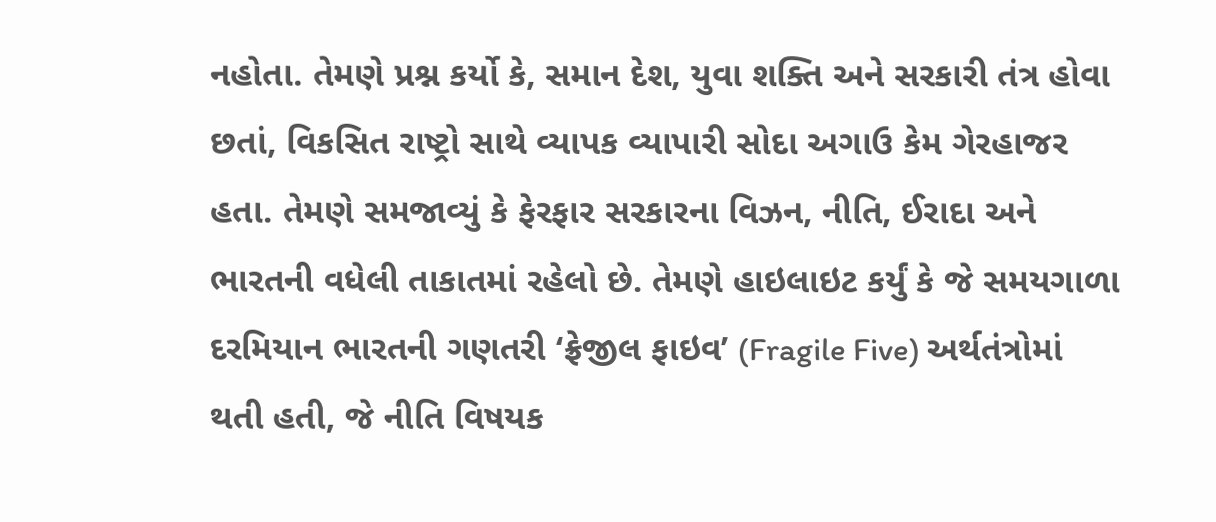નહોતા. તેમણે પ્રશ્ન કર્યો કે, સમાન દેશ, યુવા શક્તિ અને સરકારી તંત્ર હોવા છતાં, વિકસિત રાષ્ટ્રો સાથે વ્યાપક વ્યાપારી સોદા અગાઉ કેમ ગેરહાજર હતા. તેમણે સમજાવ્યું કે ફેરફાર સરકારના વિઝન, નીતિ, ઈરાદા અને ભારતની વધેલી તાકાતમાં રહેલો છે. તેમણે હાઇલાઇટ કર્યું કે જે સમયગાળા દરમિયાન ભારતની ગણતરી ‘ફ્રેજીલ ફાઇવ’ (Fragile Five) અર્થતંત્રોમાં થતી હતી, જે નીતિ વિષયક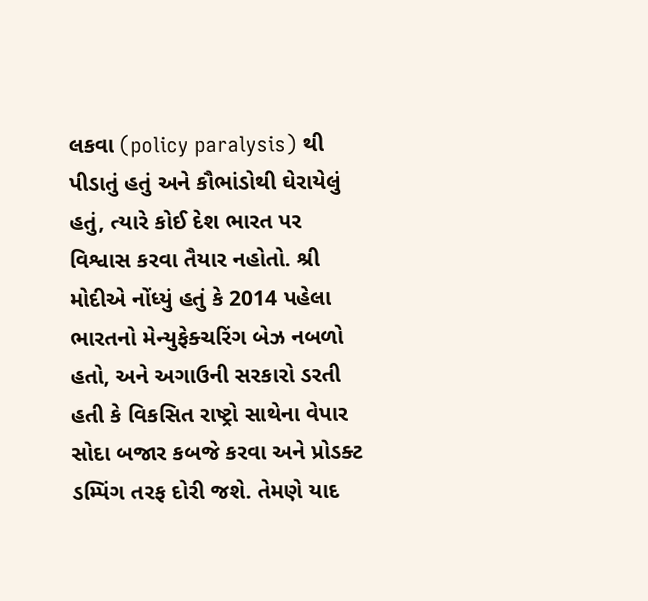લકવા (policy paralysis) થી પીડાતું હતું અને કૌભાંડોથી ઘેરાયેલું હતું, ત્યારે કોઈ દેશ ભારત પર વિશ્વાસ કરવા તૈયાર નહોતો. શ્રી મોદીએ નોંધ્યું હતું કે 2014 પહેલા ભારતનો મેન્યુફેક્ચરિંગ બેઝ નબળો હતો, અને અગાઉની સરકારો ડરતી હતી કે વિકસિત રાષ્ટ્રો સાથેના વેપાર સોદા બજાર કબજે કરવા અને પ્રોડક્ટ ડમ્પિંગ તરફ દોરી જશે. તેમણે યાદ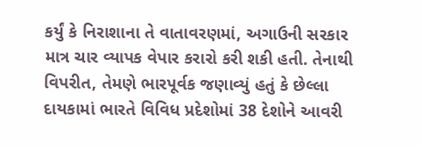કર્યું કે નિરાશાના તે વાતાવરણમાં, અગાઉની સરકાર માત્ર ચાર વ્યાપક વેપાર કરારો કરી શકી હતી. તેનાથી વિપરીત, તેમણે ભારપૂર્વક જણાવ્યું હતું કે છેલ્લા દાયકામાં ભારતે વિવિધ પ્રદેશોમાં 38 દેશોને આવરી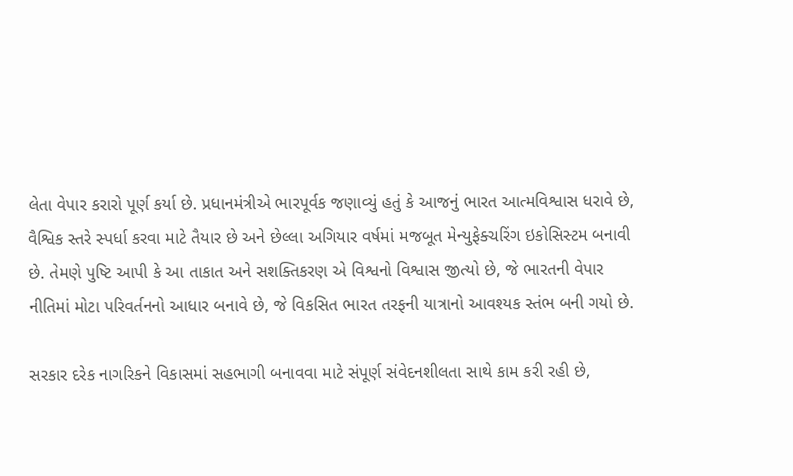લેતા વેપાર કરારો પૂર્ણ કર્યા છે. પ્રધાનમંત્રીએ ભારપૂર્વક જણાવ્યું હતું કે આજનું ભારત આત્મવિશ્વાસ ધરાવે છે, વૈશ્વિક સ્તરે સ્પર્ધા કરવા માટે તૈયાર છે અને છેલ્લા અગિયાર વર્ષમાં મજબૂત મેન્યુફેક્ચરિંગ ઇકોસિસ્ટમ બનાવી છે. તેમણે પુષ્ટિ આપી કે આ તાકાત અને સશક્તિકરણ એ વિશ્વનો વિશ્વાસ જીત્યો છે, જે ભારતની વેપાર નીતિમાં મોટા પરિવર્તનનો આધાર બનાવે છે, જે વિકસિત ભારત તરફની યાત્રાનો આવશ્યક સ્તંભ બની ગયો છે.

સરકાર દરેક નાગરિકને વિકાસમાં સહભાગી બનાવવા માટે સંપૂર્ણ સંવેદનશીલતા સાથે કામ કરી રહી છે,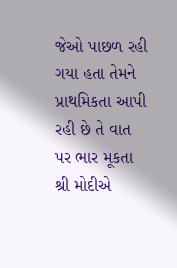જેઓ પાછળ રહી ગયા હતા તેમને પ્રાથમિકતા આપી રહી છે તે વાત પર ભાર મૂકતા શ્રી મોદીએ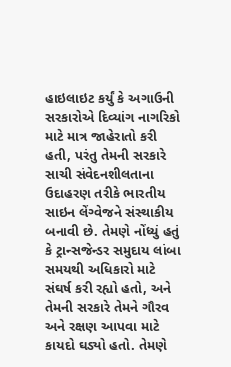હાઇલાઇટ કર્યું કે અગાઉની સરકારોએ દિવ્યાંગ નાગરિકો માટે માત્ર જાહેરાતો કરી હતી, પરંતુ તેમની સરકારે સાચી સંવેદનશીલતાના ઉદાહરણ તરીકે ભારતીય સાઇન લેંગ્વેજને સંસ્થાકીય બનાવી છે. તેમણે નોંધ્યું હતું કે ટ્રાન્સજેન્ડર સમુદાય લાંબા સમયથી અધિકારો માટે સંઘર્ષ કરી રહ્યો હતો, અને તેમની સરકારે તેમને ગૌરવ અને રક્ષણ આપવા માટે કાયદો ઘડ્યો હતો. તેમણે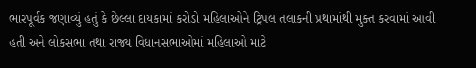ભારપૂર્વક જણાવ્યું હતું કે છેલ્લા દાયકામાં કરોડો મહિલાઓને ટ્રિપલ તલાકની પ્રથામાંથી મુક્ત કરવામાં આવી હતી અને લોકસભા તથા રાજ્ય વિધાનસભાઓમાં મહિલાઓ માટે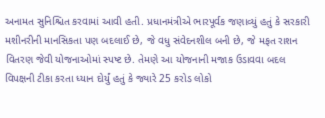અનામત સુનિશ્ચિત કરવામાં આવી હતી. પ્રધાનમંત્રીએ ભારપૂર્વક જણાવ્યું હતું કે સરકારી મશીનરીની માનસિકતા પણ બદલાઈ છે, જે વધુ સંવેદનશીલ બની છે, જે મફત રાશન વિતરણ જેવી યોજનાઓમાં સ્પષ્ટ છે. તેમણે આ યોજનાની મજાક ઉડાવવા બદલ વિપક્ષની ટીકા કરતા ધ્યાન દોર્યું હતું કે જ્યારે 25 કરોડ લોકો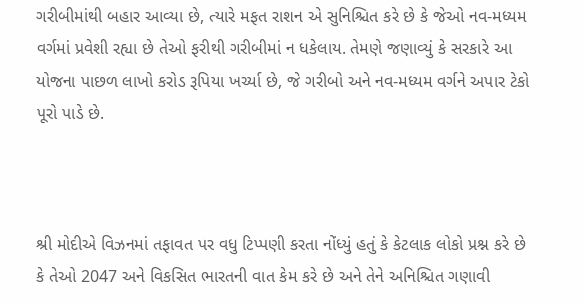ગરીબીમાંથી બહાર આવ્યા છે, ત્યારે મફત રાશન એ સુનિશ્ચિત કરે છે કે જેઓ નવ-મધ્યમ વર્ગમાં પ્રવેશી રહ્યા છે તેઓ ફરીથી ગરીબીમાં ન ધકેલાય. તેમણે જણાવ્યું કે સરકારે આ યોજના પાછળ લાખો કરોડ રૂપિયા ખર્ચ્યા છે, જે ગરીબો અને નવ-મધ્યમ વર્ગને અપાર ટેકો પૂરો પાડે છે.



શ્રી મોદીએ વિઝનમાં તફાવત પર વધુ ટિપ્પણી કરતા નોંધ્યું હતું કે કેટલાક લોકો પ્રશ્ન કરે છે કે તેઓ 2047 અને વિકસિત ભારતની વાત કેમ કરે છે અને તેને અનિશ્ચિત ગણાવી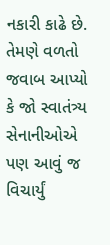નકારી કાઢે છે. તેમણે વળતો જવાબ આપ્યો કે જો સ્વાતંત્ર્ય સેનાનીઓએ પણ આવું જ વિચાર્યું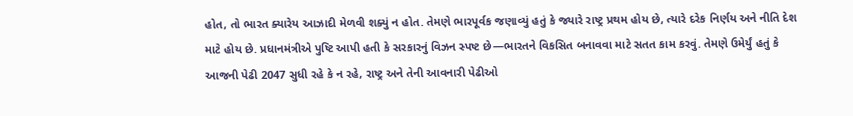હોત, તો ભારત ક્યારેય આઝાદી મેળવી શક્યું ન હોત. તેમણે ભારપૂર્વક જણાવ્યું હતું કે જ્યારે રાષ્ટ્ર પ્રથમ હોય છે, ત્યારે દરેક નિર્ણય અને નીતિ દેશ માટે હોય છે. પ્રધાનમંત્રીએ પુષ્ટિ આપી હતી કે સરકારનું વિઝન સ્પષ્ટ છે—ભારતને વિકસિત બનાવવા માટે સતત કામ કરવું. તેમણે ઉમેર્યું હતું કે આજની પેઢી 2047 સુધી રહે કે ન રહે, રાષ્ટ્ર અને તેની આવનારી પેઢીઓ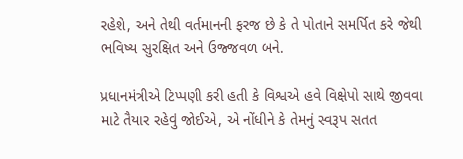રહેશે, અને તેથી વર્તમાનની ફરજ છે કે તે પોતાને સમર્પિત કરે જેથી ભવિષ્ય સુરક્ષિત અને ઉજ્જવળ બને.

પ્રધાનમંત્રીએ ટિપ્પણી કરી હતી કે વિશ્વએ હવે વિક્ષેપો સાથે જીવવા માટે તૈયાર રહેવું જોઈએ, એ નોંધીને કે તેમનું સ્વરૂપ સતત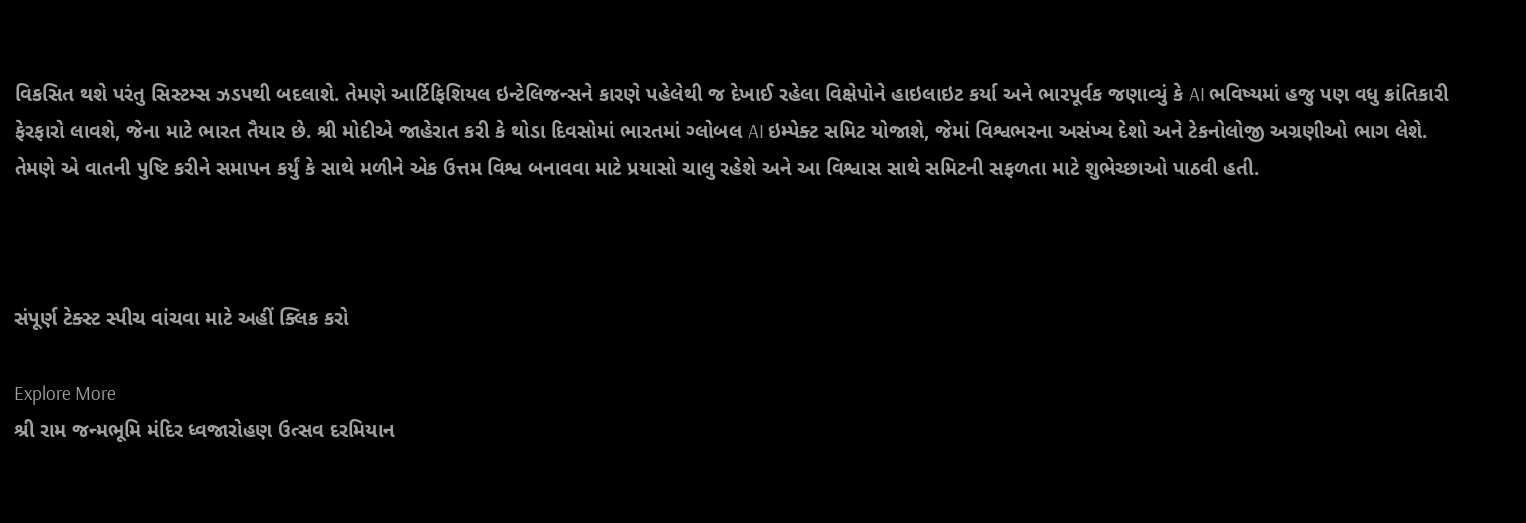વિકસિત થશે પરંતુ સિસ્ટમ્સ ઝડપથી બદલાશે. તેમણે આર્ટિફિશિયલ ઇન્ટેલિજન્સને કારણે પહેલેથી જ દેખાઈ રહેલા વિક્ષેપોને હાઇલાઇટ કર્યા અને ભારપૂર્વક જણાવ્યું કે AI ભવિષ્યમાં હજુ પણ વધુ ક્રાંતિકારી ફેરફારો લાવશે, જેના માટે ભારત તૈયાર છે. શ્રી મોદીએ જાહેરાત કરી કે થોડા દિવસોમાં ભારતમાં ગ્લોબલ AI ઇમ્પેક્ટ સમિટ યોજાશે, જેમાં વિશ્વભરના અસંખ્ય દેશો અને ટેકનોલોજી અગ્રણીઓ ભાગ લેશે. તેમણે એ વાતની પુષ્ટિ કરીને સમાપન કર્યું કે સાથે મળીને એક ઉત્તમ વિશ્વ બનાવવા માટે પ્રયાસો ચાલુ રહેશે અને આ વિશ્વાસ સાથે સમિટની સફળતા માટે શુભેચ્છાઓ પાઠવી હતી.



સંપૂર્ણ ટેક્સ્ટ સ્પીચ વાંચવા માટે અહીં ક્લિક કરો

Explore More
શ્રી રામ જન્મભૂમિ મંદિર ધ્વજારોહણ ઉત્સવ દરમિયાન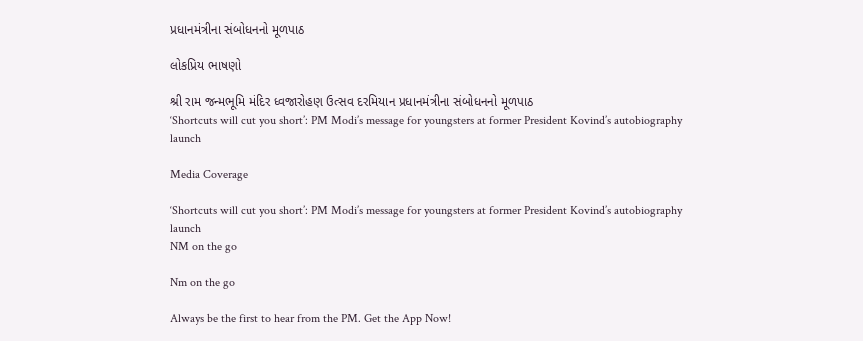પ્રધાનમંત્રીના સંબોધનનો મૂળપાઠ

લોકપ્રિય ભાષણો

શ્રી રામ જન્મભૂમિ મંદિર ધ્વજારોહણ ઉત્સવ દરમિયાન પ્રધાનમંત્રીના સંબોધનનો મૂળપાઠ
‘Shortcuts will cut you short’: PM Modi’s message for youngsters at former President Kovind’s autobiography launch

Media Coverage

‘Shortcuts will cut you short’: PM Modi’s message for youngsters at former President Kovind’s autobiography launch
NM on the go

Nm on the go

Always be the first to hear from the PM. Get the App Now!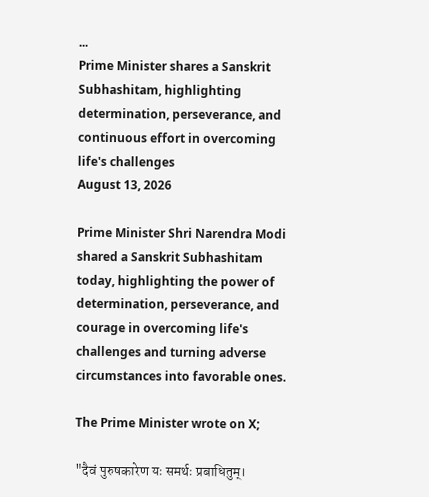...
Prime Minister shares a Sanskrit Subhashitam, highlighting determination, perseverance, and continuous effort in overcoming life's challenges
August 13, 2026

Prime Minister Shri Narendra Modi shared a Sanskrit Subhashitam today, highlighting the power of determination, perseverance, and courage in overcoming life's challenges and turning adverse circumstances into favorable ones.

The Prime Minister wrote on X;

"दैवं पुरुषकारेण यः समर्थः प्रबाधितुम्।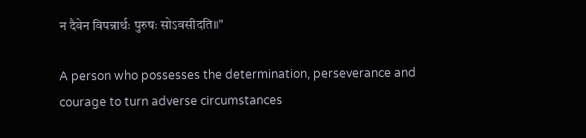न दैवेन विपन्नार्थः पुरुषः सोऽवसीदति॥"

A person who possesses the determination, perseverance and courage to turn adverse circumstances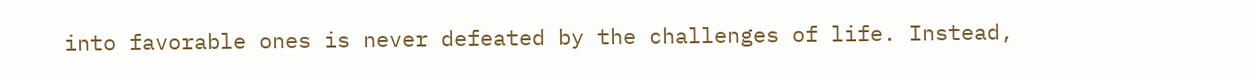into favorable ones is never defeated by the challenges of life. Instead,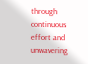through continuous effort and unwavering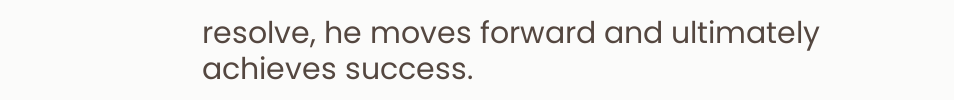resolve, he moves forward and ultimately achieves success.